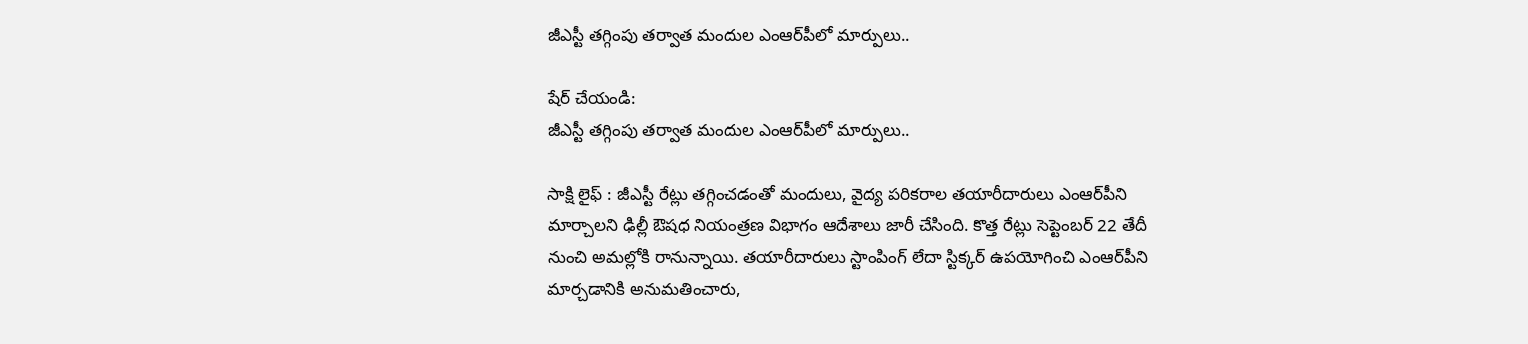జీఎస్టీ తగ్గింపు తర్వాత మందుల ఎంఆర్‌పీలో మార్పులు..

షేర్ చేయండి:
జీఎస్టీ తగ్గింపు తర్వాత మందుల ఎంఆర్‌పీలో మార్పులు..

సాక్షి లైఫ్ : జీఎస్టీ రేట్లు తగ్గించడంతో మందులు, వైద్య పరికరాల తయారీదారులు ఎంఆర్‌పీని మార్చాలని ఢిల్లీ ఔషధ నియంత్రణ విభాగం ఆదేశాలు జారీ చేసింది. కొత్త రేట్లు సెప్టెంబర్ 22 తేదీ నుంచి అమల్లోకి రానున్నాయి. తయారీదారులు స్టాంపింగ్ లేదా స్టిక్కర్ ఉపయోగించి ఎంఆర్‌పీని మార్చడానికి అనుమతించారు,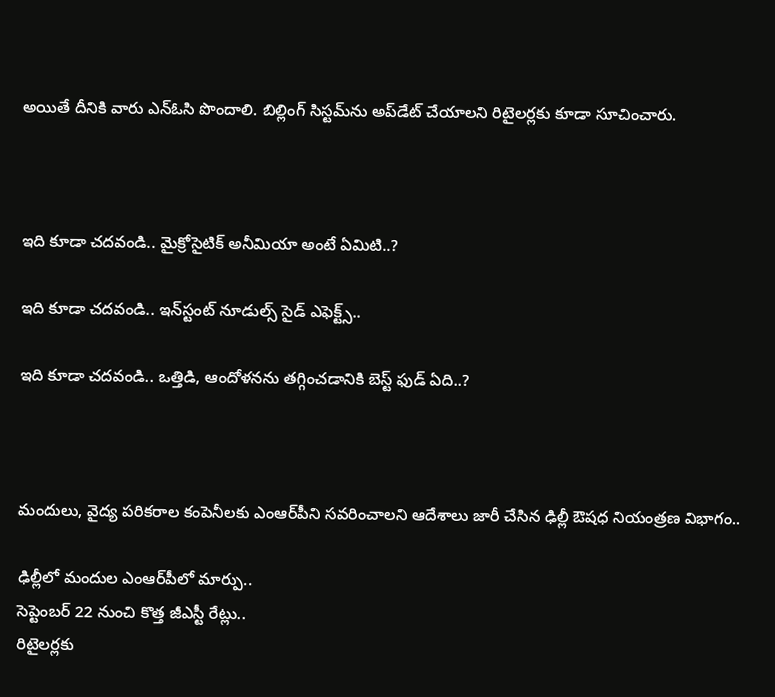అయితే దీనికి వారు ఎన్‌ఓసి పొందాలి. బిల్లింగ్ సిస్టమ్‌ను అప్‌డేట్ చేయాలని రిటైలర్లకు కూడా సూచించారు.



ఇది కూడా చదవండి.. మైక్రోసైటిక్ అనీమియా అంటే ఏమిటి..?

ఇది కూడా చదవండి.. ఇన్‌స్టంట్ నూడుల్స్ సైడ్ ఎఫెక్ట్స్..

ఇది కూడా చదవండి.. ఒత్తిడి, ఆందోళనను తగ్గించడానికి బెస్ట్ ఫుడ్ ఏది..?



మందులు, వైద్య పరికరాల కంపెనీలకు ఎంఆర్‌పీని సవరించాలని ఆదేశాలు జారీ చేసిన ఢిల్లీ ఔషధ నియంత్రణ విభాగం..

ఢిల్లీలో మందుల ఎంఆర్‌పీలో మార్పు..
సెప్టెంబర్ 22 నుంచి కొత్త జీఎస్టీ రేట్లు..
రిటైలర్లకు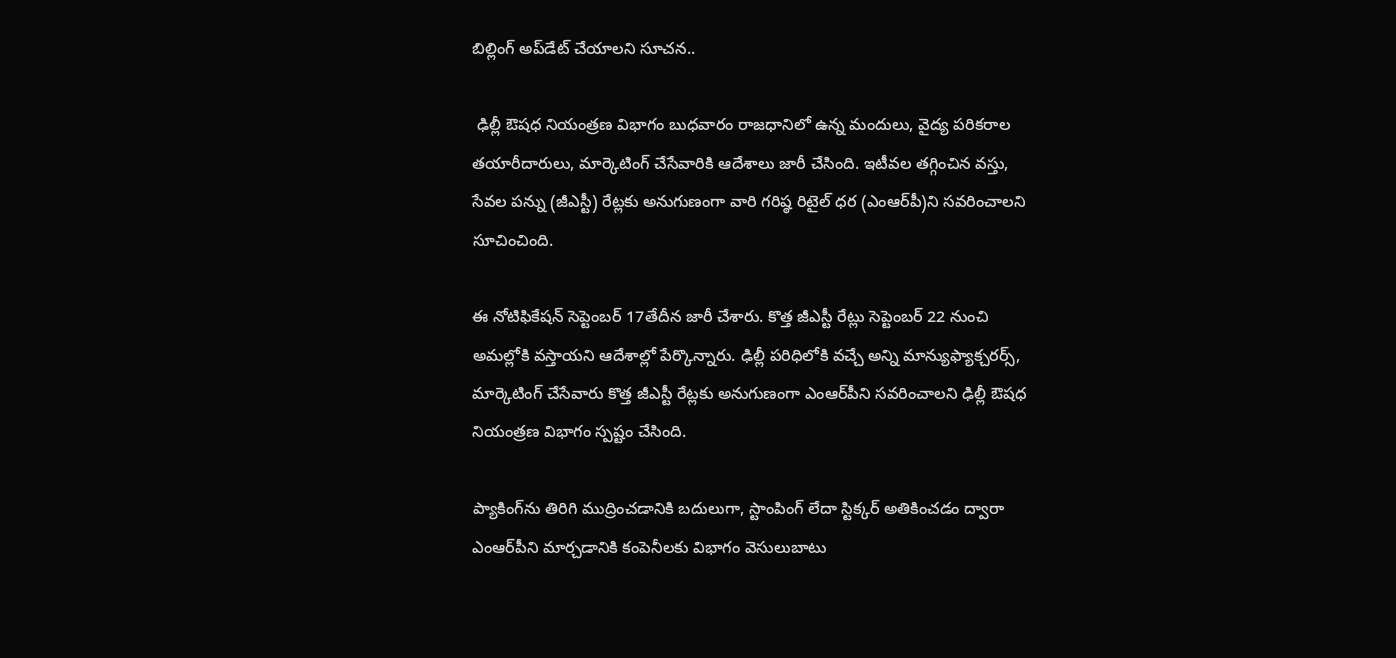బిల్లింగ్ అప్‌డేట్ చేయాలని సూచన..

 ఢిల్లీ ఔషధ నియంత్రణ విభాగం బుధవారం రాజధానిలో ఉన్న మందులు, వైద్య పరికరాల తయారీదారులు, మార్కెటింగ్ చేసేవారికి ఆదేశాలు జారీ చేసింది. ఇటీవల తగ్గించిన వస్తు, సేవల పన్ను (జీఎస్టీ) రేట్లకు అనుగుణంగా వారి గరిష్ఠ రిటైల్ ధర (ఎంఆర్‌పీ)ని సవరించాలని సూచించింది.

ఈ నోటిఫికేషన్ సెప్టెంబర్ 17తేదీన జారీ చేశారు. కొత్త జీఎస్టీ రేట్లు సెప్టెంబర్ 22 నుంచి అమల్లోకి వస్తాయని ఆదేశాల్లో పేర్కొన్నారు. ఢిల్లీ పరిధిలోకి వచ్చే అన్ని మాన్యుఫ్యాక్చరర్స్, మార్కెటింగ్ చేసేవారు కొత్త జీఎస్టీ రేట్లకు అనుగుణంగా ఎంఆర్‌పీని సవరించాలని ఢిల్లీ ఔషధ నియంత్రణ విభాగం స్పష్టం చేసింది.

ప్యాకింగ్‌ను తిరిగి ముద్రించడానికి బదులుగా, స్టాంపింగ్ లేదా స్టిక్కర్ అతికించడం ద్వారా ఎంఆర్‌పీని మార్చడానికి కంపెనీలకు విభాగం వెసులుబాటు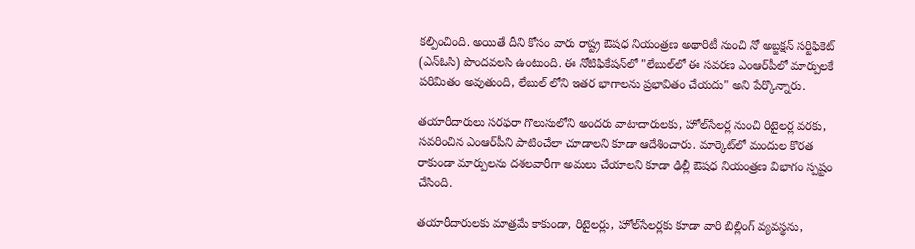కల్పించింది. అయితే దీని కోసం వారు రాష్ట్ర ఔషధ నియంత్రణ అథారిటీ నుంచి నో అబ్జక్షన్ సర్టిఫికెట్ (ఎన్‌ఓసి) పొందవలసి ఉంటుంది. ఈ నోటిఫికేషన్‌లో "లేబుల్‌లో ఈ సవరణ ఎంఆర్‌పీలో మార్పులకే పరిమితం అవుతుంది, లేబుల్ లోని ఇతర భాగాలను ప్రభావితం చేయదు" అని పేర్కొన్నారు.

తయారీదారులు సరఫరా గొలుసులోని అందరు వాటాదారులకు, హోల్‌సేలర్ల నుంచి రిటైలర్ల వరకు, సవరించిన ఎంఆర్‌పీని పాటించేలా చూడాలని కూడా ఆదేశించారు. మార్కెట్‌లో మందుల కొరత రాకుండా మార్పులను దశలవారీగా అమలు చేయాలని కూడా ఢిల్లీ ఔషధ నియంత్రణ విభాగం స్పష్టం చేసింది.

తయారీదారులకు మాత్రమే కాకుండా, రిటైలర్లు, హోల్‌సేలర్లకు కూడా వారి బిల్లింగ్ వ్యవస్థను,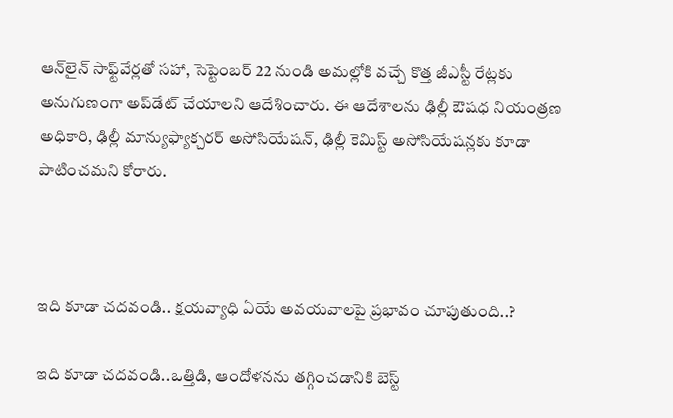ఆన్‌లైన్ సాఫ్ట్‌వేర్లతో సహా, సెప్టెంబర్ 22 నుండి అమల్లోకి వచ్చే కొత్త జీఎస్టీ రేట్లకు అనుగుణంగా అప్‌డేట్ చేయాలని ఆదేశించారు. ఈ ఆదేశాలను ఢిల్లీ ఔషధ నియంత్రణ అధికారి, ఢిల్లీ మాన్యుఫ్యాక్చరర్ అసోసియేషన్, ఢిల్లీ కెమిస్ట్ అసోసియేషన్లకు కూడా పాటించమని కోరారు.



ఇది కూడా చదవండి.. క్షయవ్యాధి ఏయే అవయవాలపై ప్రభావం చూపుతుంది..?

ఇది కూడా చదవండి..ఒత్తిడి, ఆందోళనను తగ్గించడానికి బెస్ట్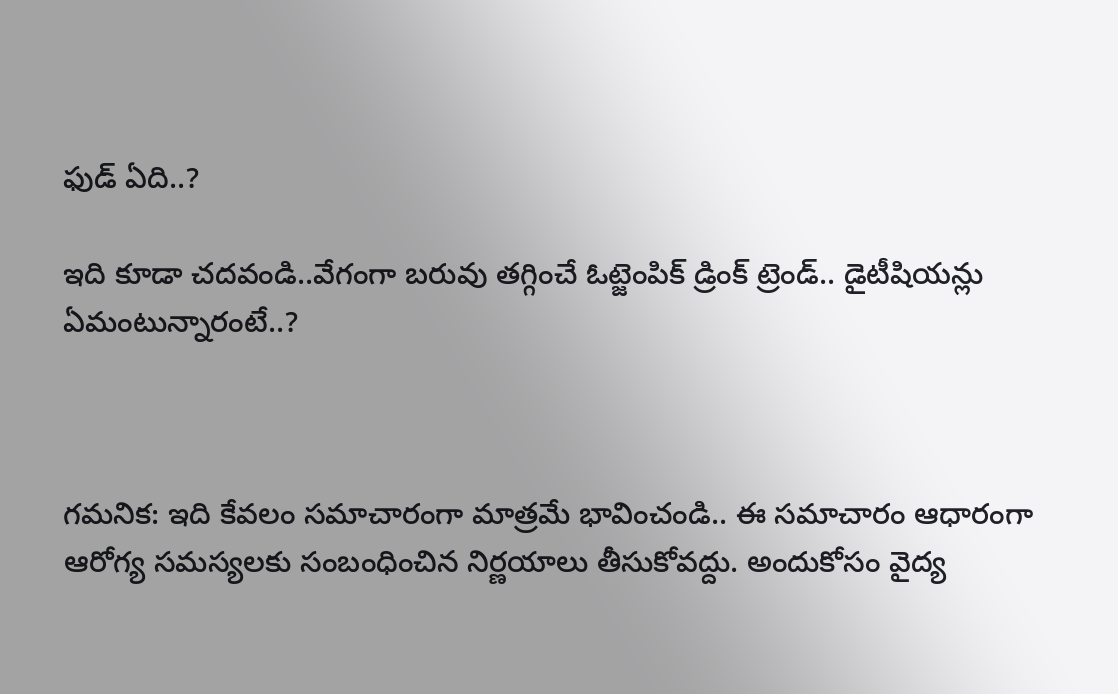ఫుడ్ ఏది..?

ఇది కూడా చదవండి..వేగంగా బరువు తగ్గించే ఓట్జెంపిక్ డ్రింక్ ట్రెండ్.. డైటీషియన్లు ఏమంటున్నారంటే..?



గమనిక: ఇది కేవలం సమాచారంగా మాత్రమే భావించండి.. ఈ సమాచారం ఆధారంగా ఆరోగ్య సమస్యలకు సంబంధించిన నిర్ణయాలు తీసుకోవద్దు. అందుకోసం వైద్య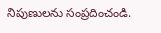నిపుణులను సంప్రదించండి.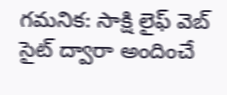గమనిక: సాక్షి లైఫ్ వెబ్ సైట్ ద్వారా అందించే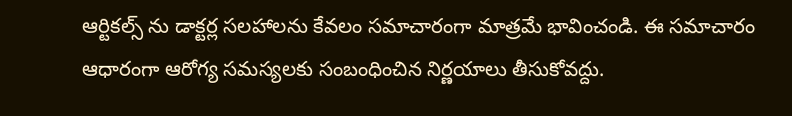ఆర్టికల్స్ ను డాక్టర్ల సలహాలను కేవలం సమాచారంగా మాత్రమే భావించండి. ఈ సమాచారం ఆధారంగా ఆరోగ్య సమస్యలకు సంబంధించిన నిర్ణయాలు తీసుకోవద్దు.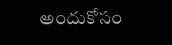అందుకోసం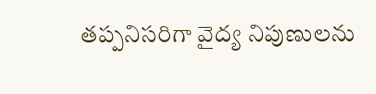తప్పనిసరిగా వైద్య నిపుణులను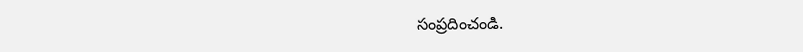సంప్రదించండి.